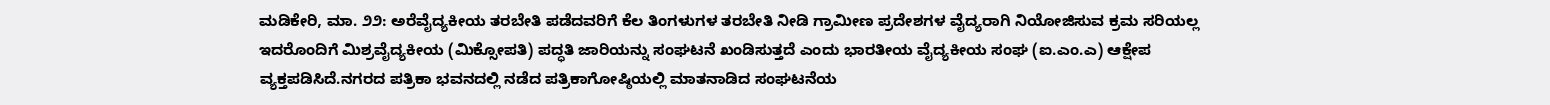ಮಡಿಕೇರಿ, ಮಾ. ೨೨: ಅರೆವೈದ್ಯಕೀಯ ತರಬೇತಿ ಪಡೆದವರಿಗೆ ಕೆಲ ತಿಂಗಳುಗಳ ತರಬೇತಿ ನೀಡಿ ಗ್ರಾಮೀಣ ಪ್ರದೇಶಗಳ ವೈದ್ಯರಾಗಿ ನಿಯೋಜಿಸುವ ಕ್ರಮ ಸರಿಯಲ್ಲ ಇದರೊಂದಿಗೆ ಮಿಶ್ರವೈದ್ಯಕೀಯ (ಮಿಕ್ಸೋಪತಿ) ಪದ್ಧತಿ ಜಾರಿಯನ್ನು ಸಂಘಟನೆ ಖಂಡಿಸುತ್ತದೆ ಎಂದು ಭಾರತೀಯ ವೈದ್ಯಕೀಯ ಸಂಘ (ಐ.ಎಂ.ಎ) ಆಕ್ಷೇಪ ವ್ಯಕ್ತಪಡಿಸಿದೆ.ನಗರದ ಪತ್ರಿಕಾ ಭವನದಲ್ಲಿ ನಡೆದ ಪತ್ರಿಕಾಗೋಷ್ಠಿಯಲ್ಲಿ ಮಾತನಾಡಿದ ಸಂಘಟನೆಯ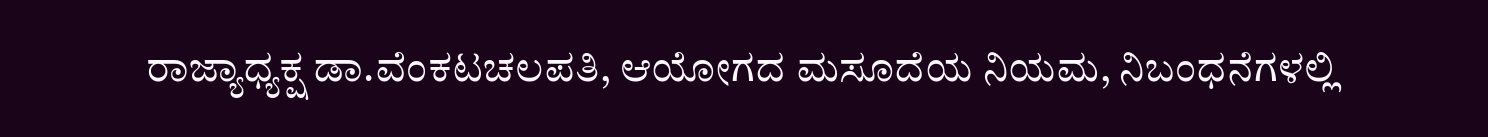ರಾಜ್ಯಾಧ್ಯಕ್ಷ ಡಾ.ವೆಂಕಟಚಲಪತಿ, ಆಯೋಗದ ಮಸೂದೆಯ ನಿಯಮ, ನಿಬಂಧನೆಗಳಲ್ಲಿ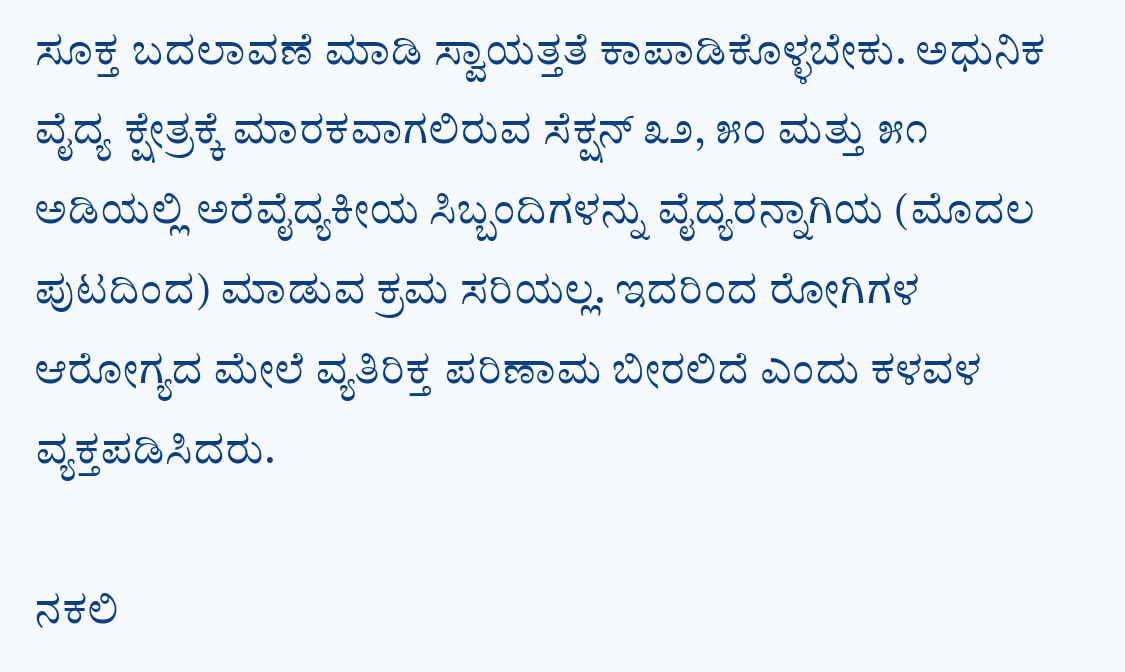ಸೂಕ್ತ ಬದಲಾವಣೆ ಮಾಡಿ ಸ್ವಾಯತ್ತತೆ ಕಾಪಾಡಿಕೊಳ್ಳಬೇಕು. ಅಧುನಿಕ ವೈದ್ಯ ಕ್ಷೇತ್ರಕ್ಕೆ ಮಾರಕವಾಗಲಿರುವ ಸೆಕ್ಷನ್ ೩೨, ೫೦ ಮತ್ತು ೫೧ ಅಡಿಯಲ್ಲಿ ಅರೆವೈದ್ಯಕೀಯ ಸಿಬ್ಬಂದಿಗಳನ್ನು ವೈದ್ಯರನ್ನಾಗಿಯ (ಮೊದಲ ಪುಟದಿಂದ) ಮಾಡುವ ಕ್ರಮ ಸರಿಯಲ್ಲ. ಇದರಿಂದ ರೋಗಿಗಳ ಆರೋಗ್ಯದ ಮೇಲೆ ವ್ಯತಿರಿಕ್ತ ಪರಿಣಾಮ ಬೀರಲಿದೆ ಎಂದು ಕಳವಳ ವ್ಯಕ್ತಪಡಿಸಿದರು.

ನಕಲಿ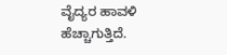ವೈದ್ಯರ ಹಾವಳಿ ಹೆಚ್ಚಾಗುತ್ತಿದೆ.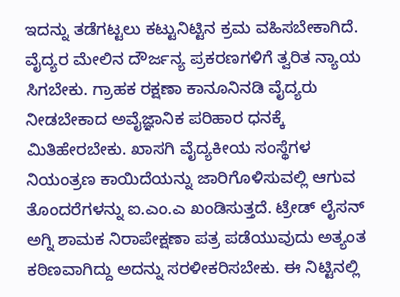ಇದನ್ನು ತಡೆಗಟ್ಟಲು ಕಟ್ಟುನಿಟ್ಟಿನ ಕ್ರಮ ವಹಿಸಬೇಕಾಗಿದೆ. ವೈದ್ಯರ ಮೇಲಿನ ದೌರ್ಜನ್ಯ ಪ್ರಕರಣಗಳಿಗೆ ತ್ವರಿತ ನ್ಯಾಯ ಸಿಗಬೇಕು. ಗ್ರಾಹಕ ರಕ್ಷಣಾ ಕಾನೂನಿನಡಿ ವೈದ್ಯರು ನೀಡಬೇಕಾದ ಅವೈಜ್ಞಾನಿಕ ಪರಿಹಾರ ಧನಕ್ಕೆ ಮಿತಿಹೇರಬೇಕು. ಖಾಸಗಿ ವೈದ್ಯಕೀಯ ಸಂಸ್ಥೆಗಳ ನಿಯಂತ್ರಣ ಕಾಯಿದೆಯನ್ನು ಜಾರಿಗೊಳಿಸುವಲ್ಲಿ ಆಗುವ ತೊಂದರೆಗಳನ್ನು ಐ.ಎಂ.ಎ ಖಂಡಿಸುತ್ತದೆ. ಟ್ರೇಡ್ ಲೈಸನ್ ಅಗ್ನಿ ಶಾಮಕ ನಿರಾಪೇಕ್ಷಣಾ ಪತ್ರ ಪಡೆಯುವುದು ಅತ್ಯಂತ ಕಠಿಣವಾಗಿದ್ದು ಅದನ್ನು ಸರಳೀಕರಿಸಬೇಕು. ಈ ನಿಟ್ಟಿನಲ್ಲಿ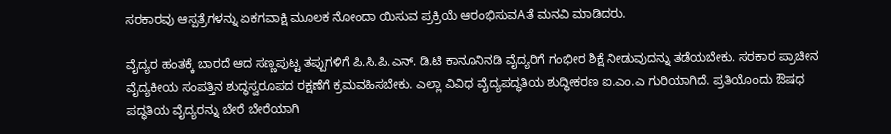ಸರಕಾರವು ಆಸ್ಪತ್ರೆಗಳನ್ನು ಏಕಗವಾಕ್ಷಿ ಮೂಲಕ ನೋಂದಾ ಯಿಸುವ ಪ್ರಕ್ರಿಯೆ ಆರಂಭಿಸುವAತೆ ಮನವಿ ಮಾಡಿದರು.

ವೈದ್ಯರ ಹಂತಕ್ಕೆ ಬಾರದೆ ಆದ ಸಣ್ಣಪುಟ್ಟ ತಪ್ಪುಗಳಿಗೆ ಪಿ.ಸಿ.ಪಿ.ಎನ್. ಡಿ.ಟಿ ಕಾನೂನಿನಡಿ ವೈದ್ಯರಿಗೆ ಗಂಭೀರ ಶಿಕ್ಷೆ ನೀಡುವುದನ್ನು ತಡೆಯಬೇಕು. ಸರಕಾರ ಪ್ರಾಚೀನ ವೈದ್ಯಕೀಯ ಸಂಪತ್ತಿನ ಶುದ್ಧಸ್ವರೂಪದ ರಕ್ಷಣೆಗೆ ಕ್ರಮವಹಿಸಬೇಕು. ಎಲ್ಲಾ ವಿವಿಧ ವೈದ್ಯಪದ್ಧತಿಯ ಶುದ್ಧೀಕರಣ ಐ.ಎಂ.ಎ ಗುರಿಯಾಗಿದೆ. ಪ್ರತಿಯೊಂದು ಔಷಧ ಪದ್ಧತಿಯ ವೈದ್ಯರನ್ನು ಬೇರೆ ಬೇರೆಯಾಗಿ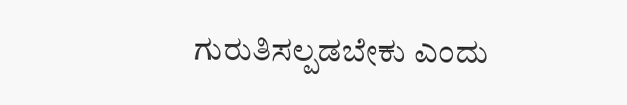ಗುರುತಿಸಲ್ಪಡಬೇಕು ಎಂದು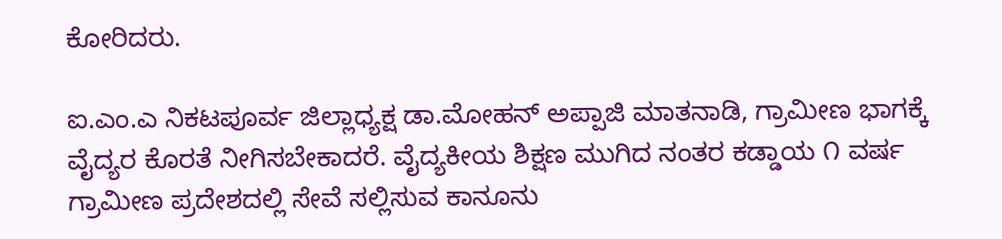ಕೋರಿದರು.

ಐ.ಎಂ.ಎ ನಿಕಟಪೂರ್ವ ಜಿಲ್ಲಾಧ್ಯಕ್ಷ ಡಾ.ಮೋಹನ್ ಅಪ್ಪಾಜಿ ಮಾತನಾಡಿ, ಗ್ರಾಮೀಣ ಭಾಗಕ್ಕೆ ವೈದ್ಯರ ಕೊರತೆ ನೀಗಿಸಬೇಕಾದರೆ. ವೈದ್ಯಕೀಯ ಶಿಕ್ಷಣ ಮುಗಿದ ನಂತರ ಕಡ್ಡಾಯ ೧ ವರ್ಷ ಗ್ರಾಮೀಣ ಪ್ರದೇಶದಲ್ಲಿ ಸೇವೆ ಸಲ್ಲಿಸುವ ಕಾನೂನು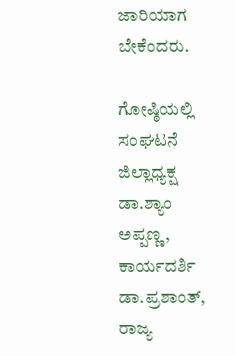ಜಾರಿಯಾಗ ಬೇಕೆಂದರು.

ಗೋಷ್ಠಿಯಲ್ಲಿ ಸಂಘಟನೆ ಜಿಲ್ಲಾಧ್ಯಕ್ಷ ಡಾ.ಶ್ಯಾಂ ಅಪ್ಪಣ್ಣ, ಕಾರ್ಯದರ್ಶಿ ಡಾ.ಪ್ರಶಾಂತ್, ರಾಜ್ಯ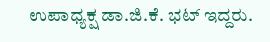ಉಪಾಧ್ಯಕ್ಷ ಡಾ.ಜಿ.ಕೆ. ಭಟ್ ಇದ್ದರು.